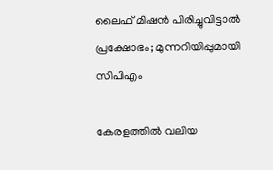ലൈഫ് മിഷൻ പിരിച്ചുവിട്ടാൽ പ്രക്ഷോഭം; മുന്നറിയിപ്പുമായി സിപിഎം

കേരളത്തിൽ വലിയ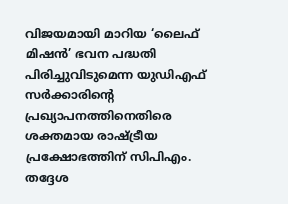വിജയമായി മാറിയ ‘ലൈഫ് മിഷൻ’ ഭവന പദ്ധതി പിരിച്ചുവിടുമെന്ന യുഡിഎഫ് സർക്കാരിന്റെ പ്രഖ്യാപനത്തിനെതിരെ ശക്തമായ രാഷ്ട്രീയ പ്രക്ഷോഭത്തിന് സിപിഎം. തദ്ദേശ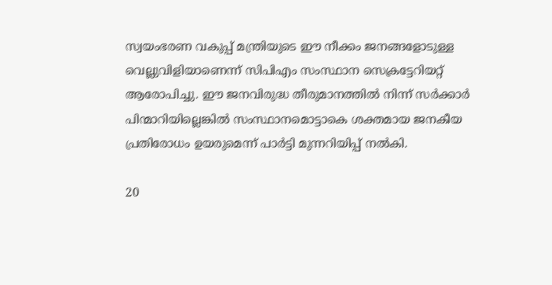സ്വയംഭരണ വകുപ്പ് മന്ത്രിയുടെ ഈ നീക്കം ജനങ്ങളോടുള്ള വെല്ലുവിളിയാണെന്ന് സിപിഎം സംസ്ഥാന സെക്രട്ടേറിയറ്റ് ആരോപിച്ചു. ഈ ജനവിരുദ്ധ തീരുമാനത്തിൽ നിന്ന് സർക്കാർ പിന്മാറിയില്ലെങ്കിൽ സംസ്ഥാനമൊട്ടാകെ ശക്തമായ ജനകീയ പ്രതിരോധം ഉയരുമെന്ന് പാർട്ടി മുന്നറിയിപ്പ് നൽകി.

20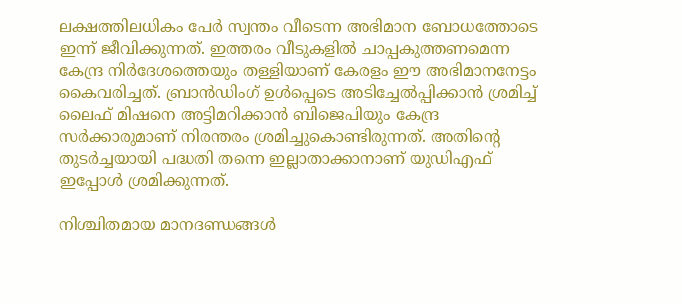ലക്ഷത്തിലധികം പേർ സ്വന്തം വീടെന്ന അഭിമാന ബോധത്തോടെ ഇന്ന്‌ ജീവിക്കുന്നത്‌. ഇത്തരം വീടുകളിൽ ചാപ്പകുത്തണമെന്ന കേന്ദ്ര നിർദേശത്തെയും തള്ളിയാണ്‌ കേരളം ഈ അഭിമാനനേട്ടം കൈവരിച്ചത്‌. ബ്രാൻഡിംഗ്‌ ഉൾപ്പെടെ അടിച്ചേൽപ്പിക്കാൻ ശ്രമിച്ച്‌ ലൈഫ്‌ മിഷനെ അട്ടിമറിക്കാൻ ബിജെപിയും കേന്ദ്ര സർക്കാരുമാണ്‌ നിരന്തരം ശ്രമിച്ചുകൊണ്ടിരുന്നത്‌. അതിന്റെ തുടർച്ചയായി പദ്ധതി തന്നെ ഇല്ലാതാക്കാനാണ്‌ യുഡിഎഫ്‌ ഇപ്പോൾ ശ്രമിക്കുന്നത്‌.

നിശ്ചിതമായ മാനദണ്ഡങ്ങൾ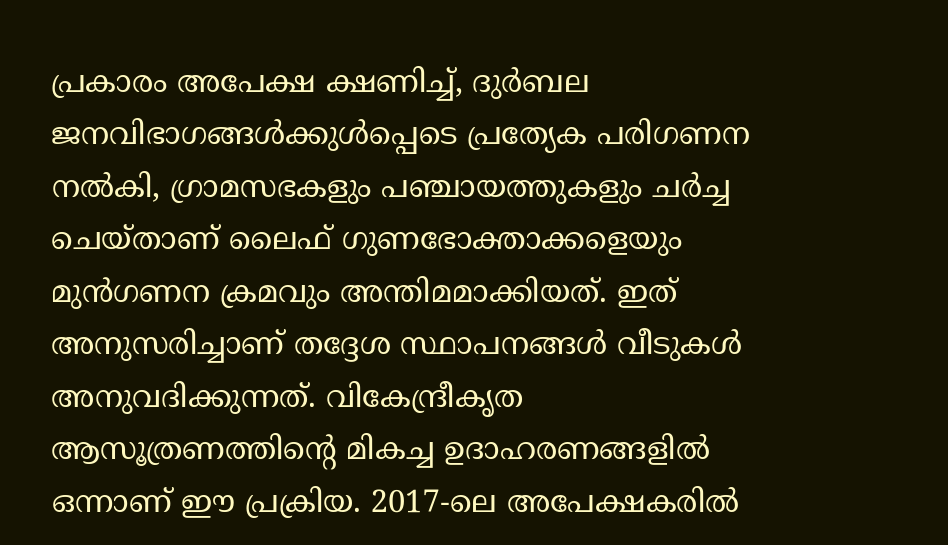പ്രകാരം അപേക്ഷ ക്ഷണിച്ച്‌, ദുർബല ജനവിഭാഗങ്ങൾക്കുൾപ്പെടെ പ്രത്യേക പരിഗണന നൽകി, ഗ്രാമസഭകളും പഞ്ചായത്തുകളും ചർച്ച ചെയ്‌താണ്‌ ലൈഫ്‌ ഗുണഭോക്താക്കളെയും മുൻഗണന ക്രമവും അന്തിമമാക്കിയത്‌. ഇത്‌ അനുസരിച്ചാണ്‌ തദ്ദേശ സ്ഥാപനങ്ങൾ വീടുകൾ അനുവദിക്കുന്നത്‌. വികേന്ദ്രീകൃത ആസൂത്രണത്തിന്റെ മികച്ച ഉദാഹരണങ്ങളിൽ ഒന്നാണ്‌ ഈ പ്രക്രിയ. 2017-ലെ അപേക്ഷകരിൽ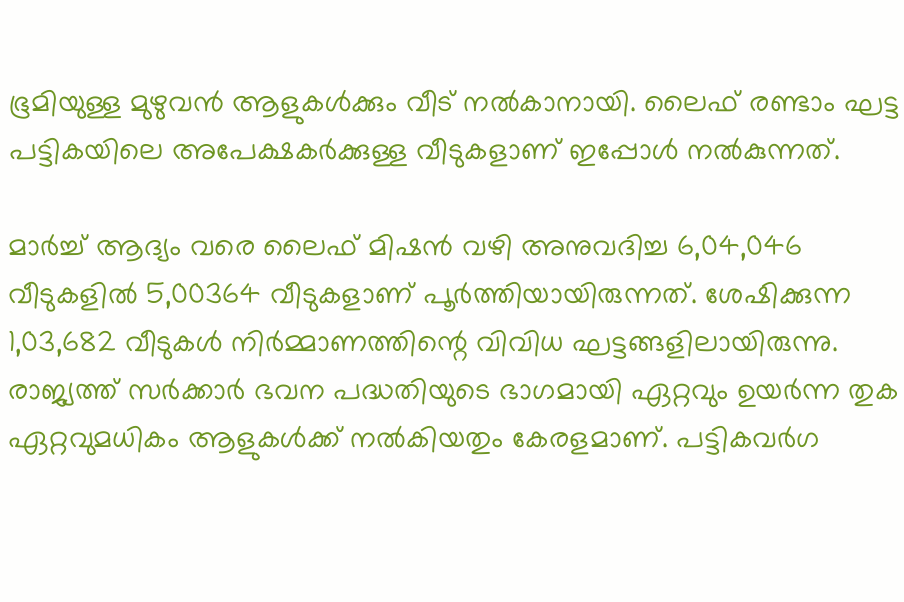ഭൂമിയുള്ള മുഴുവൻ ആളുകൾക്കും വീട്‌ നൽകാനായി. ലൈഫ്‌ രണ്ടാം ഘട്ട പട്ടികയിലെ അപേക്ഷകർക്കുള്ള വീടുകളാണ്‌ ഇപ്പോൾ നൽകുന്നത്‌.

മാർച്ച്‌ ആദ്യം വരെ ലൈഫ്‌ മിഷൻ വഴി അനുവദിച്ച 6,04,046 വീടുകളിൽ 5,00364 വീടുകളാണ്‌ പൂർത്തിയായിരുന്നത്‌. ശേഷിക്കുന്ന 1,03,682 വീടുകൾ നിർമ്മാണത്തിന്റെ വിവിധ ഘട്ടങ്ങളിലായിരുന്നു. രാജ്യത്ത്‌ സർക്കാർ ഭവന പദ്ധതിയുടെ ഭാഗമായി ഏറ്റവും ഉയർന്ന തുക ഏറ്റവുമധികം ആളുകൾക്ക്‌ നൽകിയതും കേരളമാണ്‌. പട്ടികവർഗ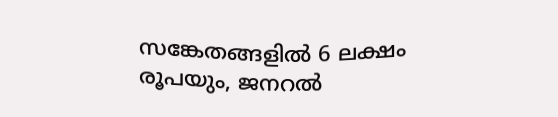സങ്കേതങ്ങളിൽ 6 ലക്ഷം രൂപയും, ജനറൽ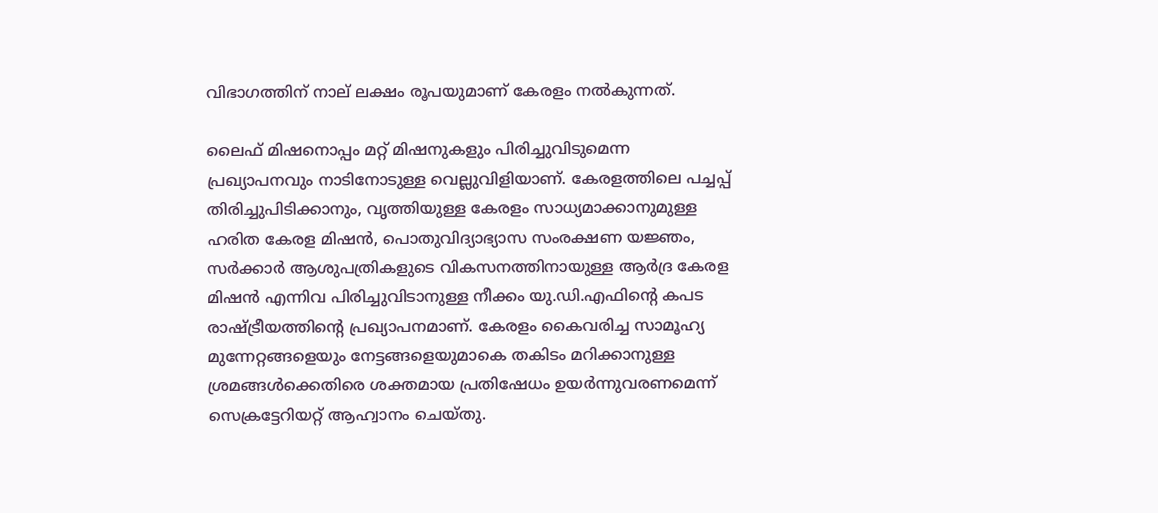വിഭാഗത്തിന്‌ നാല്‌ ലക്ഷം രൂപയുമാണ്‌ കേരളം നൽകുന്നത്‌.

ലൈഫ്‌ മിഷനൊപ്പം മറ്റ്‌ മിഷനുകളും പിരിച്ചുവിടുമെന്ന പ്രഖ്യാപനവും നാടിനോടുള്ള വെല്ലുവിളിയാണ്‌. കേരളത്തിലെ പച്ചപ്പ്‌ തിരിച്ചുപിടിക്കാനും, വൃത്തിയുള്ള കേരളം സാധ്യമാക്കാനുമുള്ള ഹരിത കേരള മിഷൻ, പൊതുവിദ്യാഭ്യാസ സംരക്ഷണ യജ്ഞം, സർക്കാർ ആശുപത്രികളുടെ വികസനത്തിനായുള്ള ആർദ്ര കേരള മിഷൻ എന്നിവ പിരിച്ചുവിടാനുള്ള നീക്കം യു.ഡി.എഫിന്റെ കപട രാഷ്ട്രീയത്തിന്റെ പ്രഖ്യാപനമാണ്‌. കേരളം കൈവരിച്ച സാമൂഹ്യ മുന്നേറ്റങ്ങളെയും നേട്ടങ്ങളെയുമാകെ തകിടം മറിക്കാനുള്ള ശ്രമങ്ങൾക്കെതിരെ ശക്തമായ പ്രതിഷേധം ഉയർന്നുവരണമെന്ന്‌ സെക്രട്ടേറിയറ്റ്‌ ആഹ്വാനം ചെയ്‌തു.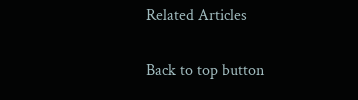Related Articles

Back to top button